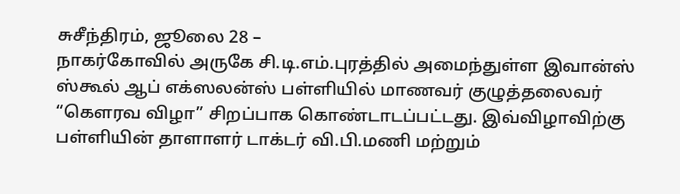சுசீந்திரம், ஜூலை 28 –
நாகர்கோவில் அருகே சி.டி.எம்.புரத்தில் அமைந்துள்ள இவான்ஸ் ஸ்கூல் ஆப் எக்ஸலன்ஸ் பள்ளியில் மாணவர் குழுத்தலைவர் “கௌரவ விழா” சிறப்பாக கொண்டாடப்பட்டது. இவ்விழாவிற்கு பள்ளியின் தாளாளர் டாக்டர் வி.பி.மணி மற்றும்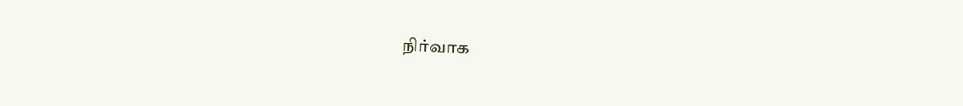நிர்வாக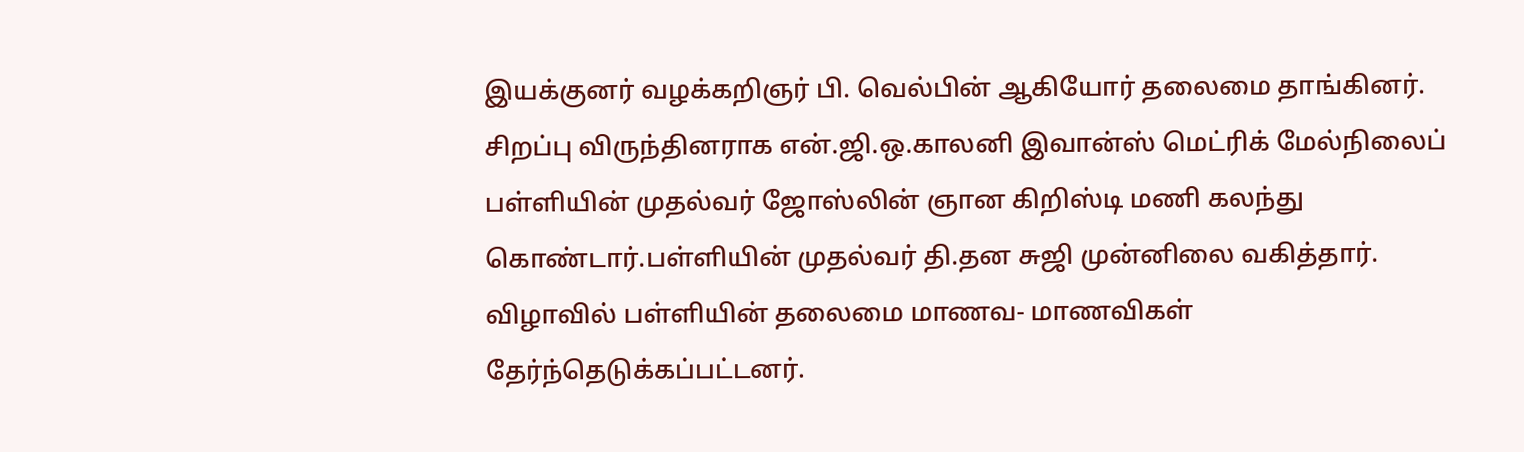இயக்குனர் வழக்கறிஞர் பி. வெல்பின் ஆகியோர் தலைமை தாங்கினர். சிறப்பு விருந்தினராக என்.ஜி.ஒ.காலனி இவான்ஸ் மெட்ரிக் மேல்நிலைப் பள்ளியின் முதல்வர் ஜோஸ்லின் ஞான கிறிஸ்டி மணி கலந்து கொண்டார்.பள்ளியின் முதல்வர் தி.தன சுஜி முன்னிலை வகித்தார். விழாவில் பள்ளியின் தலைமை மாணவ- மாணவிகள் தேர்ந்தெடுக்கப்பட்டனர்.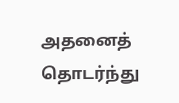அதனைத் தொடர்ந்து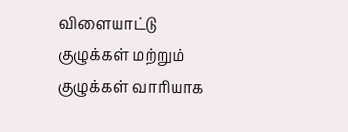விளையாட்டு குழுக்கள் மற்றும் குழுக்கள் வாரியாக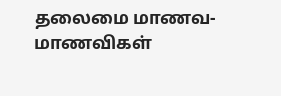தலைமை மாணவ- மாணவிகள்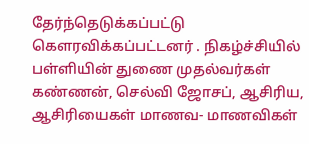தேர்ந்தெடுக்கப்பட்டு கௌரவிக்கப்பட்டனர் . நிகழ்ச்சியில் பள்ளியின் துணை முதல்வர்கள் கண்ணன், செல்வி ஜோசப், ஆசிரிய, ஆசிரியைகள் மாணவ- மாணவிகள்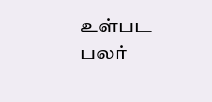உள்பட பலர்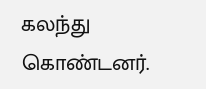கலந்து கொண்டனர்.